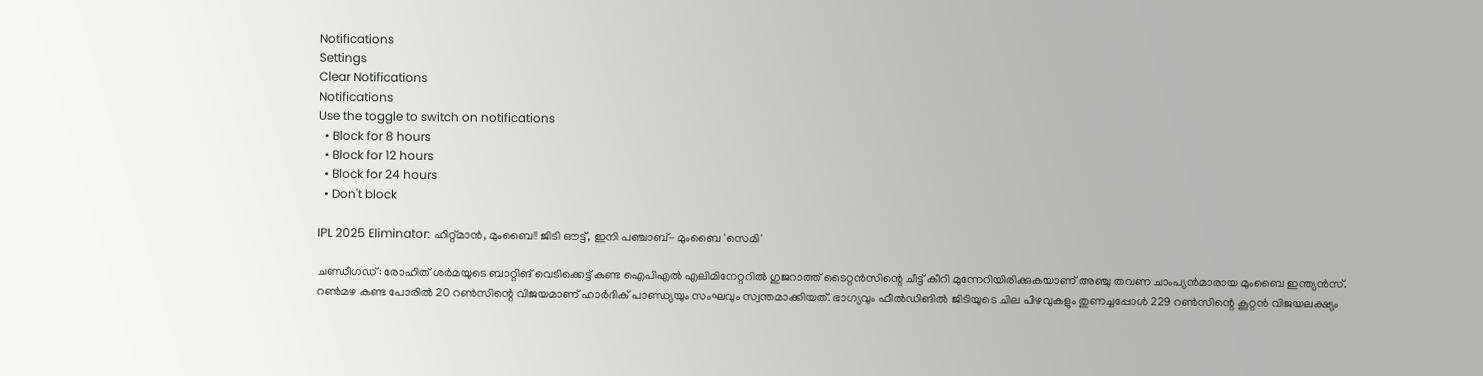Notifications
Settings
Clear Notifications
Notifications
Use the toggle to switch on notifications
  • Block for 8 hours
  • Block for 12 hours
  • Block for 24 hours
  • Don't block

IPL 2025 Eliminator: ഹിറ്റ്മാന്‍, മുംബൈ!! ജിടി ഔട്ട്, ഇനി പഞ്ചാബ്- മുംബൈ 'സെമി'

ചണ്ഡീഗഡ്: രോഹിത് ശര്‍മയുടെ ബാറ്റിങ് വെടിക്കെട്ട് കണ്ട ഐപിഎല്‍ എലിമിനേറ്ററില്‍ ഗുജറാത്ത് ടൈറ്റന്‍സിന്റെ ചീട്ട് കീറി മുന്നേറിയിരിക്കുകയാണ് അഞ്ചു തവണ ചാംപ്യന്‍മാരായ മുംബൈ ഇന്ത്യന്‍സ്. റണ്‍മഴ കണ്ട പോരില്‍ 20 റണ്‍സിന്റെ വിജയമാണ് ഹാര്‍ദിക് പാണ്ഡ്യയും സംഘവും സ്വന്തമാക്കിയത്. ഭാഗ്യവും ഫീല്‍ഡിങില്‍ ജിടിയുടെ ചില പിഴവുകളും തുണച്ചപ്പോള്‍ 229 റണ്‍സിന്റെ കൂറ്റന്‍ വിജയലക്ഷ്യം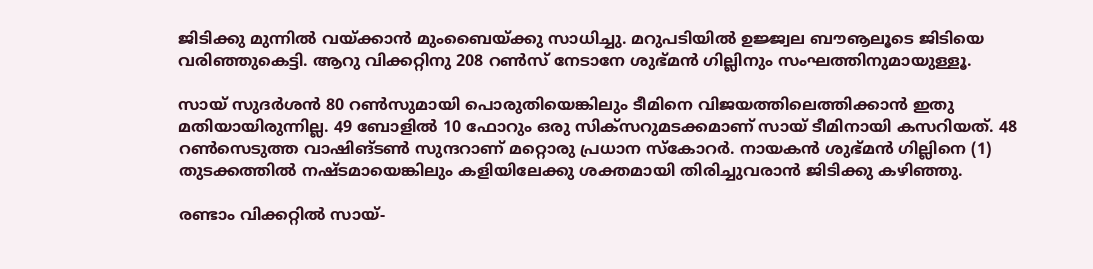ജിടിക്കു മുന്നില്‍ വയ്ക്കാന്‍ മുംബൈയ്ക്കു സാധിച്ചു. മറുപടിയില്‍ ഉജ്ജ്വല ബൗൡലൂടെ ജിടിയെ വരിഞ്ഞുകെട്ടി. ആറു വിക്കറ്റിനു 208 റണ്‍സ് നേടാനേ ശുഭ്മന്‍ ഗില്ലിനും സംഘത്തിനുമായുള്ളൂ.

സായ് സുദര്‍ശന്‍ 80 റണ്‍സുമായി പൊരുതിയെങ്കിലും ടീമിനെ വിജയത്തിലെത്തിക്കാന്‍ ഇതു മതിയായിരുന്നില്ല. 49 ബോളില്‍ 10 ഫോറും ഒരു സിക്‌സറുമടക്കമാണ് സായ് ടീമിനായി കസറിയത്. 48 റണ്‍സെടുത്ത വാഷിങ്ടണ്‍ സുന്ദറാണ് മറ്റൊരു പ്രധാന സ്‌കോറര്‍. നായകന്‍ ശുഭ്മന്‍ ഗില്ലിനെ (1) തുടക്കത്തില്‍ നഷ്ടമായെങ്കിലും കളിയിലേക്കു ശക്തമായി തിരിച്ചുവരാന്‍ ജിടിക്കു കഴിഞ്ഞു.

രണ്ടാം വിക്കറ്റില്‍ സായ്-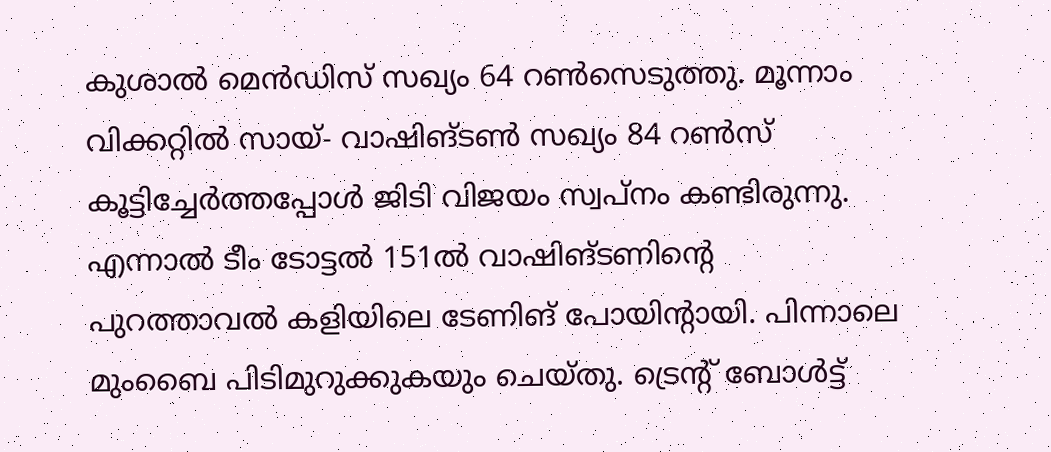കുശാല്‍ മെന്‍ഡിസ് സഖ്യം 64 റണ്‍സെടുത്തു. മൂന്നാം വിക്കറ്റില്‍ സായ്- വാഷിങ്ടണ്‍ സഖ്യം 84 റണ്‍സ് കൂട്ടിച്ചേര്‍ത്തപ്പോള്‍ ജിടി വിജയം സ്വപ്‌നം കണ്ടിരുന്നു. എന്നാല്‍ ടീം ടോട്ടല്‍ 151ല്‍ വാഷിങ്ടണിന്റെ പുറത്താവല്‍ കളിയിലെ ടേണിങ് പോയിന്റായി. പിന്നാലെ മുംബൈ പിടിമുറുക്കുകയും ചെയ്തു. ട്രെന്റ് ബോള്‍ട്ട്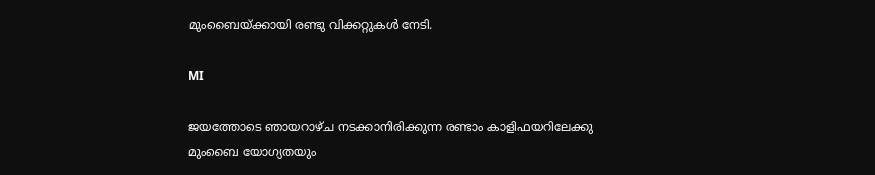മുംബൈയ്ക്കായി രണ്ടു വിക്കറ്റുകള്‍ നേടി.

MI

ജയത്തോടെ ഞായറാഴ്ച നടക്കാനിരിക്കുന്ന രണ്ടാം കാളിഫയറിലേക്കു മുംബൈ യോഗ്യതയും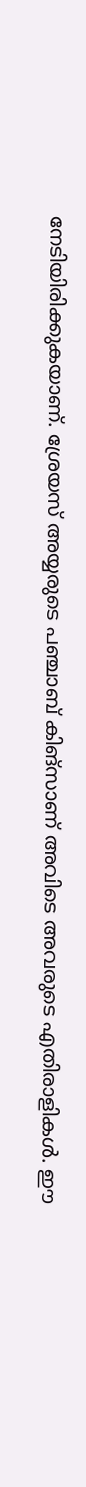നേടിയിരിക്കുകയാണ്. ശ്രേയസ് അയ്യരുടെ പഞ്ചാബ് കിങ്‌സാണ് അവിടെ അവരുടെ എതിരാളികള്‍. ഈ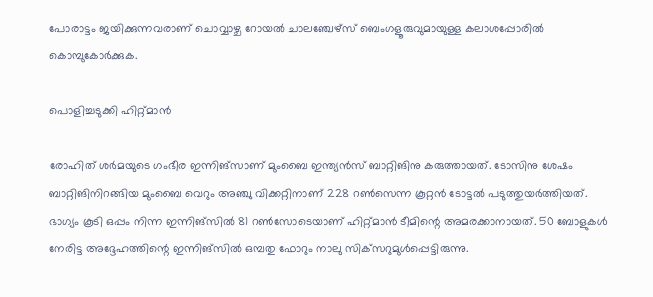പോരാട്ടം ജയിക്കുന്നവരാണ് ചൊവ്വാഴ്ച റോയല്‍ ചാലഞ്ചേഴ്‌സ് ബെംഗളൂരുവുമായുള്ള കലാശപ്പോരില്‍ കൊമ്പുകോര്‍ക്കുക.

പൊളിച്ചടുക്കി ഹിറ്റ്മാന്‍

രോഹിത് ശര്‍മയുടെ ഗംഭീര ഇന്നിങ്‌സാണ് മുംബൈ ഇന്ത്യന്‍സ് ബാറ്റിങിനു കരുത്തായത്. ടോസിനു ശേഷം ബാറ്റിങിനിറങ്ങിയ മുംബൈ വെറും അഞ്ചു വിക്കറ്റിനാണ് 228 റണ്‍സെന്ന കൂറ്റന്‍ ടോട്ടല്‍ പടുത്തുയര്‍ത്തിയത്. ഭാഗ്യം കൂടി ഒപ്പം നിന്ന ഇന്നിങ്‌സില്‍ 81 റണ്‍സോടെയാണ് ഹിറ്റ്മാന്‍ ടീമിന്റെ അമരക്കാനായത്. 50 ബോളുകള്‍ നേരിട്ട അദ്ദേഹത്തിന്റെ ഇന്നിങ്‌സില്‍ ഒമ്പതു ഫോറും നാലു സിക്‌സറുമുള്‍പ്പെട്ടിരുന്നു.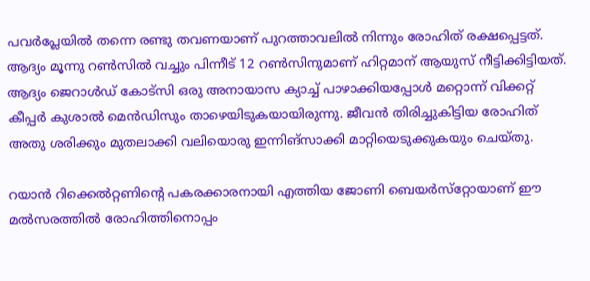പവര്‍പ്ലേയില്‍ തന്നെ രണ്ടു തവണയാണ് പുറത്താവലില്‍ നിന്നും രോഹിത് രക്ഷപ്പെട്ടത്. ആദ്യം മൂന്നു റണ്‍സില്‍ വച്ചും പിന്നീട് 12 റണ്‍സിനുമാണ് ഹിറ്റമാന് ആയുസ് നീട്ടിക്കിട്ടിയത്. ആദ്യം ജെറാള്‍ഡ് കോട്‌സി ഒരു അനായാസ ക്യാച്ച് പാഴാക്കിയപ്പോള്‍ മറ്റൊന്ന് വിക്കറ്റ് കീപ്പര്‍ കുശാല്‍ മെന്‍ഡിസും താഴെയിടുകയായിരുന്നു. ജീവന്‍ തിരിച്ചുകിട്ടിയ രോഹിത് അതു ശരിക്കും മുതലാക്കി വലിയൊരു ഇന്നിങ്‌സാക്കി മാറ്റിയെടുക്കുകയും ചെയ്തു.

റയാന്‍ റിക്കെല്‍റ്റണിന്റെ പകരക്കാരനായി എത്തിയ ജോണി ബെയര്‍സ്‌റ്റോയാണ് ഈ മല്‍സരത്തില്‍ രോഹിത്തിനൊപ്പം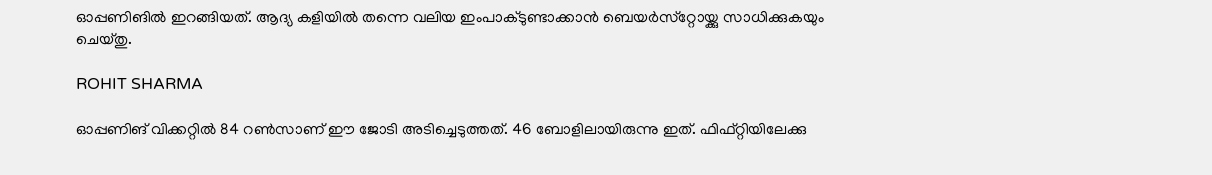ഓപ്പണിങില്‍ ഇറങ്ങിയത്. ആദ്യ കളിയില്‍ തന്നെ വലിയ ഇംപാക്ടുണ്ടാക്കാന്‍ ബെയര്‍സ്‌റ്റോയ്ക്കു സാധിക്കുകയും ചെയ്തു.

ROHIT SHARMA

ഓപ്പണിങ് വിക്കറ്റില്‍ 84 റണ്‍സാണ് ഈ ജോടി അടിച്ചെടുത്തത്. 46 ബോളിലായിരുന്നു ഇത്. ഫിഫ്റ്റിയിലേക്കു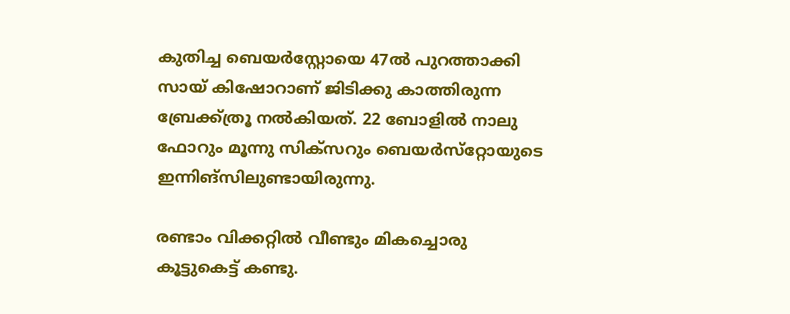കുതിച്ച ബെയര്‍‌സ്റ്റോയെ 47ല്‍ പുറത്താക്കി സായ് കിഷോറാണ് ജിടിക്കു കാത്തിരുന്ന ബ്രേക്ക്ത്രൂ നല്‍കിയത്. 22 ബോളില്‍ നാലു ഫോറും മൂന്നു സിക്‌സറും ബെയര്‍സ്‌റ്റോയുടെ ഇന്നിങ്‌സിലുണ്ടായിരുന്നു.

രണ്ടാം വിക്കറ്റില്‍ വീണ്ടും മികച്ചൊരു കൂട്ടുകെട്ട് കണ്ടു.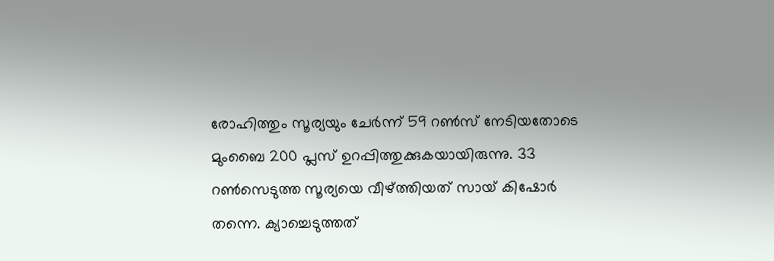രോഹിത്തും സൂര്യയും ചേര്‍ന്ന് 59 റണ്‍സ് നേടിയതോടെ മുംബൈ 200 പ്ലസ് ഉറപ്പിത്തുക്കുകയായിരുന്നു. 33 റണ്‍സെടുത്ത സൂര്യയെ വീഴ്ത്തിയത് സായ് കിഷോര്‍ തന്നെ. ക്യാച്ചെടുത്തത്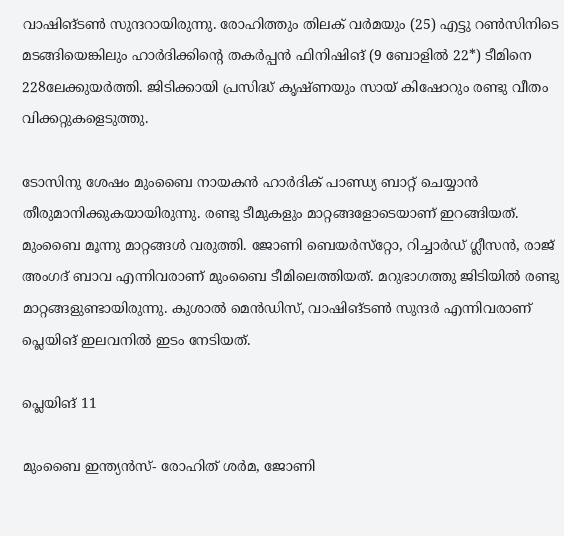വാഷിങ്ടണ്‍ സുന്ദറായിരുന്നു. രോഹിത്തും തിലക് വര്‍മയും (25) എട്ടു റണ്‍സിനിടെ മടങ്ങിയെങ്കിലും ഹാര്‍ദിക്കിന്റെ തകര്‍പ്പന്‍ ഫിനിഷിങ് (9 ബോളില്‍ 22*) ടീമിനെ 228ലേക്കുയര്‍ത്തി. ജിടിക്കായി പ്രസിദ്ധ് കൃഷ്ണയും സായ് കിഷോറും രണ്ടു വീതം വിക്കറ്റുകളെടുത്തു.

ടോസിനു ശേഷം മുംബൈ നായകന്‍ ഹാര്‍ദിക് പാണ്ഡ്യ ബാറ്റ് ചെയ്യാന്‍ തീരുമാനിക്കുകയായിരുന്നു. രണ്ടു ടീമുകളും മാറ്റങ്ങളോടെയാണ് ഇറങ്ങിയത്. മുംബൈ മൂന്നു മാറ്റങ്ങള്‍ വരുത്തി. ജോണി ബെയര്‍സ്‌റ്റോ, റിച്ചാര്‍ഡ് ഗ്ലീസന്‍, രാജ് അംഗദ് ബാവ എന്നിവരാണ് മുംബൈ ടീമിലെത്തിയത്. മറുഭാഗത്തു ജിടിയില്‍ രണ്ടു മാറ്റങ്ങളുണ്ടായിരുന്നു. കുശാല്‍ മെന്‍ഡിസ്, വാഷിങ്ടണ്‍ സുന്ദര്‍ എന്നിവരാണ് പ്ലെയിങ് ഇലവനില്‍ ഇടം നേടിയത്.

പ്ലെയിങ് 11

മുംബൈ ഇന്ത്യന്‍സ്- രോഹിത് ശര്‍മ, ജോണി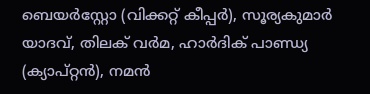ബെയര്‍‌സ്റ്റോ (വിക്കറ്റ് കീപ്പര്‍), സൂര്യകുമാര്‍ യാദവ്, തിലക് വര്‍മ, ഹാര്‍ദിക് പാണ്ഡ്യ (ക്യാപ്റ്റന്‍), നമന്‍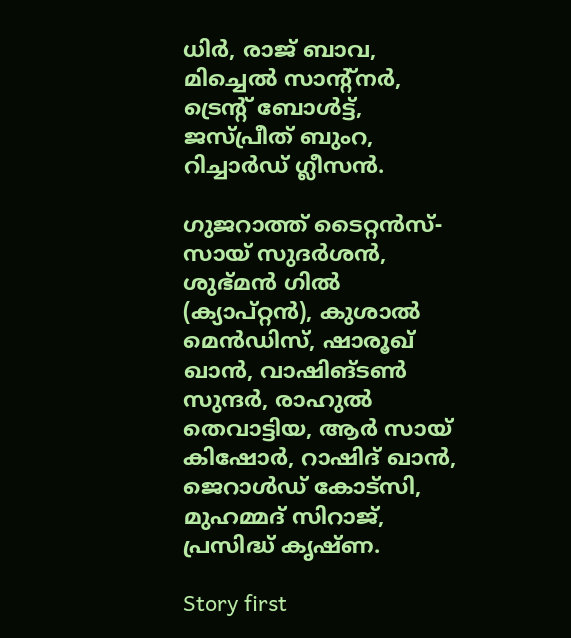ധിര്‍, രാജ് ബാവ, മിച്ചെല്‍ സാന്റ്‌നര്‍, ട്രെന്റ് ബോള്‍ട്ട്, ജസ്പ്രീത് ബുംറ, റിച്ചാര്‍ഡ് ഗ്ലീസന്‍.

ഗുജറാത്ത് ടൈറ്റന്‍സ്- സായ് സുദര്‍ശന്‍, ശുഭ്മന്‍ ഗില്‍ (ക്യാപ്റ്റന്‍), കുശാല്‍ മെന്‍ഡിസ്, ഷാരൂഖ് ഖാന്‍, വാഷിങ്ടണ്‍ സുന്ദര്‍, രാഹുല്‍ തെവാട്ടിയ, ആര്‍ സായ് കിഷോര്‍, റാഷിദ് ഖാന്‍, ജെറാള്‍ഡ് കോട്‌സി, മുഹമ്മദ് സിറാജ്, പ്രസിദ്ധ് കൃഷ്ണ.

Story first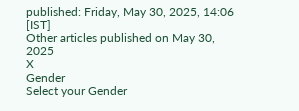published: Friday, May 30, 2025, 14:06 [IST]
Other articles published on May 30, 2025
X
Gender
Select your Gender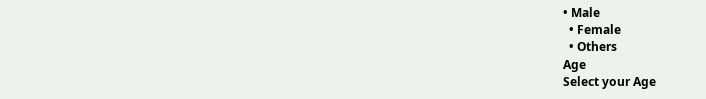• Male
  • Female
  • Others
Age
Select your Age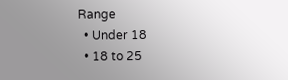Range
  • Under 18
  • 18 to 25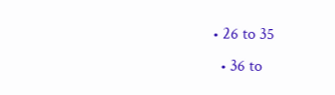• 26 to 35
  • 36 to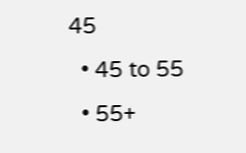45
  • 45 to 55
  • 55+